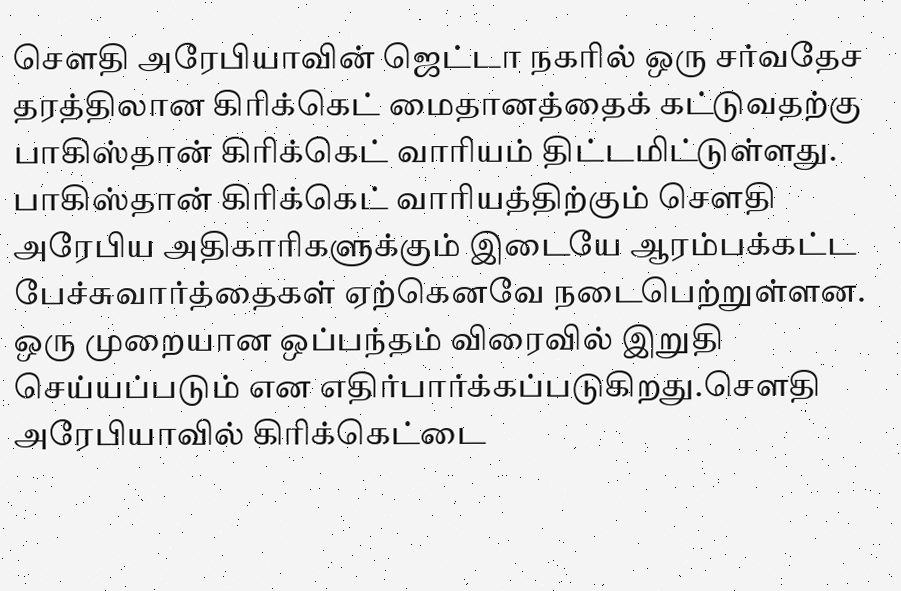சௌதி அரேபியாவின் ஜெட்டா நகரில் ஒரு சர்வதேச தரத்திலான கிரிக்கெட் மைதானத்தைக் கட்டுவதற்கு பாகிஸ்தான் கிரிக்கெட் வாரியம் திட்டமிட்டுள்ளது. பாகிஸ்தான் கிரிக்கெட் வாரியத்திற்கும் சௌதி அரேபிய அதிகாரிகளுக்கும் இடையே ஆரம்பக்கட்ட பேச்சுவார்த்தைகள் ஏற்கெனவே நடைபெற்றுள்ளன. ஒரு முறையான ஒப்பந்தம் விரைவில் இறுதி செய்யப்படும் என எதிர்பார்க்கப்படுகிறது.சௌதி அரேபியாவில் கிரிக்கெட்டை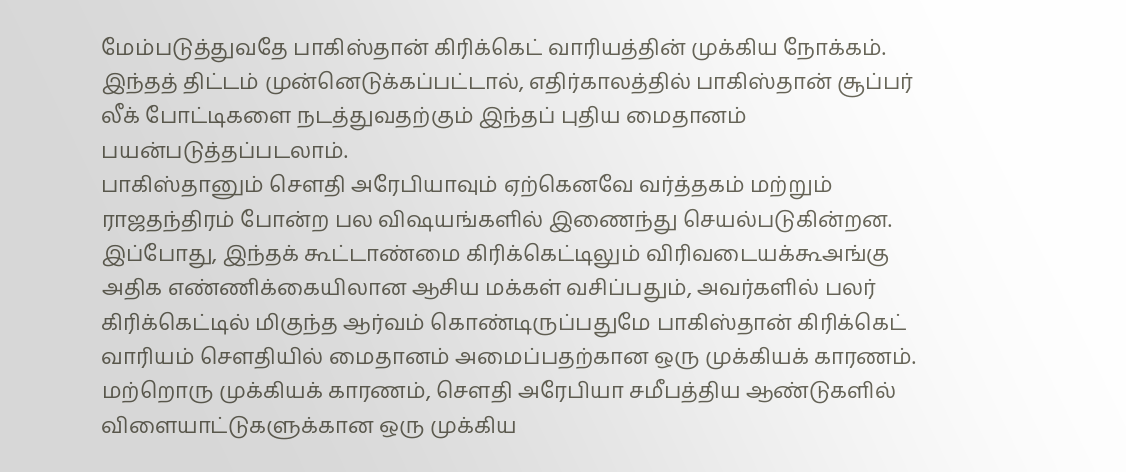மேம்படுத்துவதே பாகிஸ்தான் கிரிக்கெட் வாரியத்தின் முக்கிய நோக்கம். இந்தத் திட்டம் முன்னெடுக்கப்பட்டால், எதிர்காலத்தில் பாகிஸ்தான் சூப்பர் லீக் போட்டிகளை நடத்துவதற்கும் இந்தப் புதிய மைதானம் பயன்படுத்தப்படலாம்.
பாகிஸ்தானும் சௌதி அரேபியாவும் ஏற்கெனவே வர்த்தகம் மற்றும் ராஜதந்திரம் போன்ற பல விஷயங்களில் இணைந்து செயல்படுகின்றன. இப்போது, இந்தக் கூட்டாண்மை கிரிக்கெட்டிலும் விரிவடையக்கூஅங்கு அதிக எண்ணிக்கையிலான ஆசிய மக்கள் வசிப்பதும், அவர்களில் பலர் கிரிக்கெட்டில் மிகுந்த ஆர்வம் கொண்டிருப்பதுமே பாகிஸ்தான் கிரிக்கெட் வாரியம் சௌதியில் மைதானம் அமைப்பதற்கான ஒரு முக்கியக் காரணம்.
மற்றொரு முக்கியக் காரணம், சௌதி அரேபியா சமீபத்திய ஆண்டுகளில் விளையாட்டுகளுக்கான ஒரு முக்கிய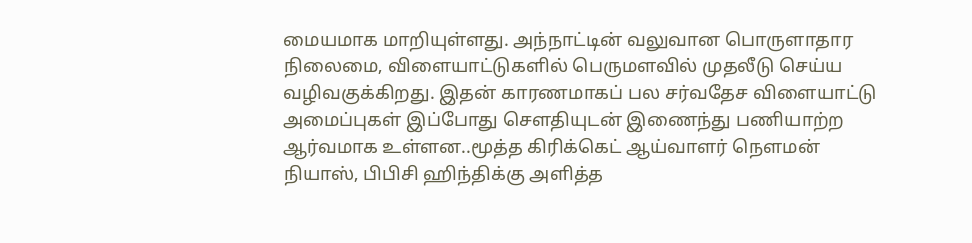மையமாக மாறியுள்ளது. அந்நாட்டின் வலுவான பொருளாதார நிலைமை, விளையாட்டுகளில் பெருமளவில் முதலீடு செய்ய வழிவகுக்கிறது. இதன் காரணமாகப் பல சர்வதேச விளையாட்டு அமைப்புகள் இப்போது சௌதியுடன் இணைந்து பணியாற்ற ஆர்வமாக உள்ளன..மூத்த கிரிக்கெட் ஆய்வாளர் நௌமன் நியாஸ், பிபிசி ஹிந்திக்கு அளித்த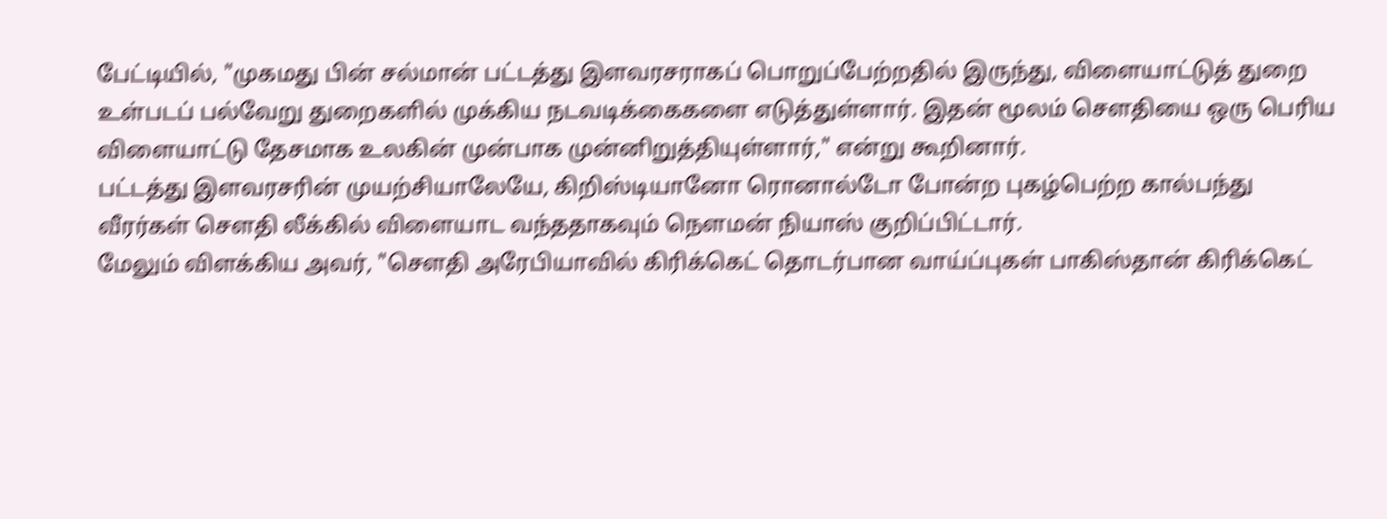பேட்டியில், "முகமது பின் சல்மான் பட்டத்து இளவரசராகப் பொறுப்பேற்றதில் இருந்து, விளையாட்டுத் துறை உள்படப் பல்வேறு துறைகளில் முக்கிய நடவடிக்கைகளை எடுத்துள்ளார். இதன் மூலம் சௌதியை ஒரு பெரிய விளையாட்டு தேசமாக உலகின் முன்பாக முன்னிறுத்தியுள்ளார்," என்று கூறினார்.
பட்டத்து இளவரசரின் முயற்சியாலேயே, கிறிஸ்டியானோ ரொனால்டோ போன்ற புகழ்பெற்ற கால்பந்து வீரர்கள் சௌதி லீக்கில் விளையாட வந்ததாகவும் நௌமன் நியாஸ் குறிப்பிட்டார்.
மேலும் விளக்கிய அவர், "சௌதி அரேபியாவில் கிரிக்கெட் தொடர்பான வாய்ப்புகள் பாகிஸ்தான் கிரிக்கெட்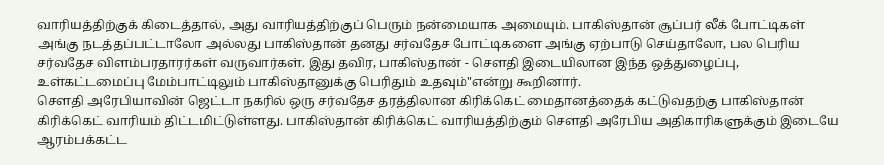வாரியத்திற்குக் கிடைத்தால், அது வாரியத்திற்குப் பெரும் நன்மையாக அமையும். பாகிஸ்தான் சூப்பர் லீக் போட்டிகள் அங்கு நடத்தப்பட்டாலோ அல்லது பாகிஸ்தான் தனது சர்வதேச போட்டிகளை அங்கு ஏற்பாடு செய்தாலோ, பல பெரிய சர்வதேச விளம்பரதாரர்கள் வருவார்கள். இது தவிர, பாகிஸ்தான் - சௌதி இடையிலான இந்த ஒத்துழைப்பு, உள்கட்டமைப்பு மேம்பாட்டிலும் பாகிஸ்தானுக்கு பெரிதும் உதவும்"என்று கூறினார்.
சௌதி அரேபியாவின் ஜெட்டா நகரில் ஒரு சர்வதேச தரத்திலான கிரிக்கெட் மைதானத்தைக் கட்டுவதற்கு பாகிஸ்தான் கிரிக்கெட் வாரியம் திட்டமிட்டுள்ளது. பாகிஸ்தான் கிரிக்கெட் வாரியத்திற்கும் சௌதி அரேபிய அதிகாரிகளுக்கும் இடையே ஆரம்பக்கட்ட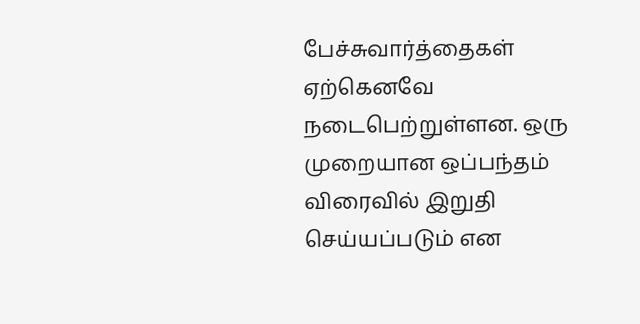பேச்சுவார்த்தைகள் ஏற்கெனவே நடைபெற்றுள்ளன. ஒரு முறையான ஒப்பந்தம் விரைவில் இறுதி செய்யப்படும் என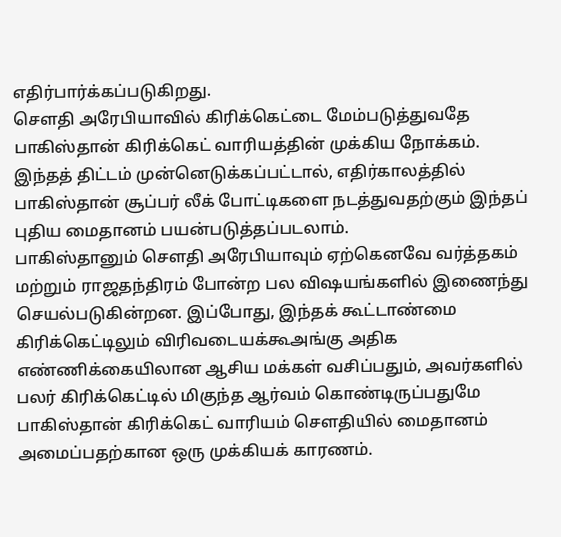எதிர்பார்க்கப்படுகிறது.
சௌதி அரேபியாவில் கிரிக்கெட்டை மேம்படுத்துவதே பாகிஸ்தான் கிரிக்கெட் வாரியத்தின் முக்கிய நோக்கம். இந்தத் திட்டம் முன்னெடுக்கப்பட்டால், எதிர்காலத்தில் பாகிஸ்தான் சூப்பர் லீக் போட்டிகளை நடத்துவதற்கும் இந்தப் புதிய மைதானம் பயன்படுத்தப்படலாம்.
பாகிஸ்தானும் சௌதி அரேபியாவும் ஏற்கெனவே வர்த்தகம் மற்றும் ராஜதந்திரம் போன்ற பல விஷயங்களில் இணைந்து செயல்படுகின்றன. இப்போது, இந்தக் கூட்டாண்மை கிரிக்கெட்டிலும் விரிவடையக்கூஅங்கு அதிக எண்ணிக்கையிலான ஆசிய மக்கள் வசிப்பதும், அவர்களில் பலர் கிரிக்கெட்டில் மிகுந்த ஆர்வம் கொண்டிருப்பதுமே பாகிஸ்தான் கிரிக்கெட் வாரியம் சௌதியில் மைதானம் அமைப்பதற்கான ஒரு முக்கியக் காரணம்.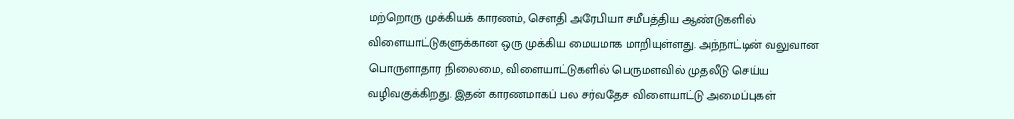மற்றொரு முக்கியக் காரணம், சௌதி அரேபியா சமீபத்திய ஆண்டுகளில் விளையாட்டுகளுக்கான ஒரு முக்கிய மையமாக மாறியுள்ளது. அந்நாட்டின் வலுவான பொருளாதார நிலைமை, விளையாட்டுகளில் பெருமளவில் முதலீடு செய்ய வழிவகுக்கிறது. இதன் காரணமாகப் பல சர்வதேச விளையாட்டு அமைப்புகள்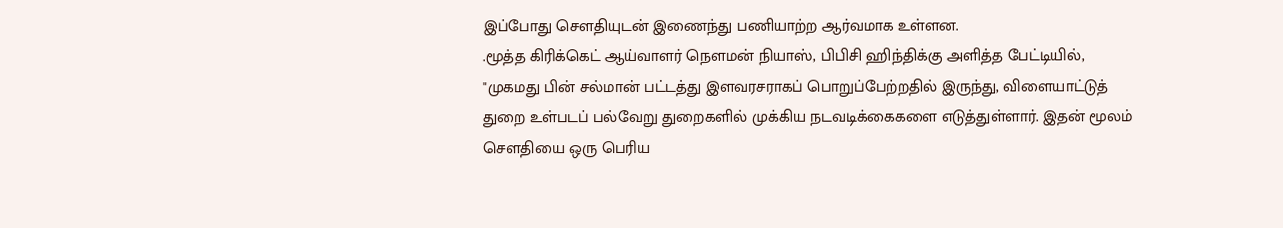இப்போது சௌதியுடன் இணைந்து பணியாற்ற ஆர்வமாக உள்ளன.
.மூத்த கிரிக்கெட் ஆய்வாளர் நௌமன் நியாஸ், பிபிசி ஹிந்திக்கு அளித்த பேட்டியில், "முகமது பின் சல்மான் பட்டத்து இளவரசராகப் பொறுப்பேற்றதில் இருந்து, விளையாட்டுத் துறை உள்படப் பல்வேறு துறைகளில் முக்கிய நடவடிக்கைகளை எடுத்துள்ளார். இதன் மூலம் சௌதியை ஒரு பெரிய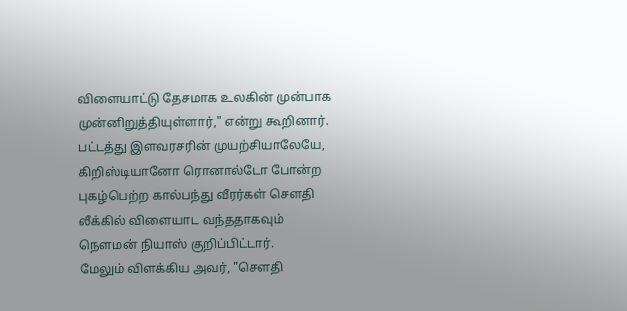விளையாட்டு தேசமாக உலகின் முன்பாக முன்னிறுத்தியுள்ளார்," என்று கூறினார்.
பட்டத்து இளவரசரின் முயற்சியாலேயே, கிறிஸ்டியானோ ரொனால்டோ போன்ற புகழ்பெற்ற கால்பந்து வீரர்கள் சௌதி லீக்கில் விளையாட வந்ததாகவும் நௌமன் நியாஸ் குறிப்பிட்டார்.
மேலும் விளக்கிய அவர், "சௌதி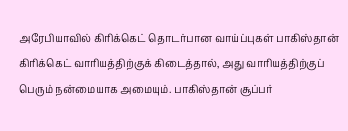அரேபியாவில் கிரிக்கெட் தொடர்பான வாய்ப்புகள் பாகிஸ்தான் கிரிக்கெட் வாரியத்திற்குக் கிடைத்தால், அது வாரியத்திற்குப் பெரும் நன்மையாக அமையும். பாகிஸ்தான் சூப்பர்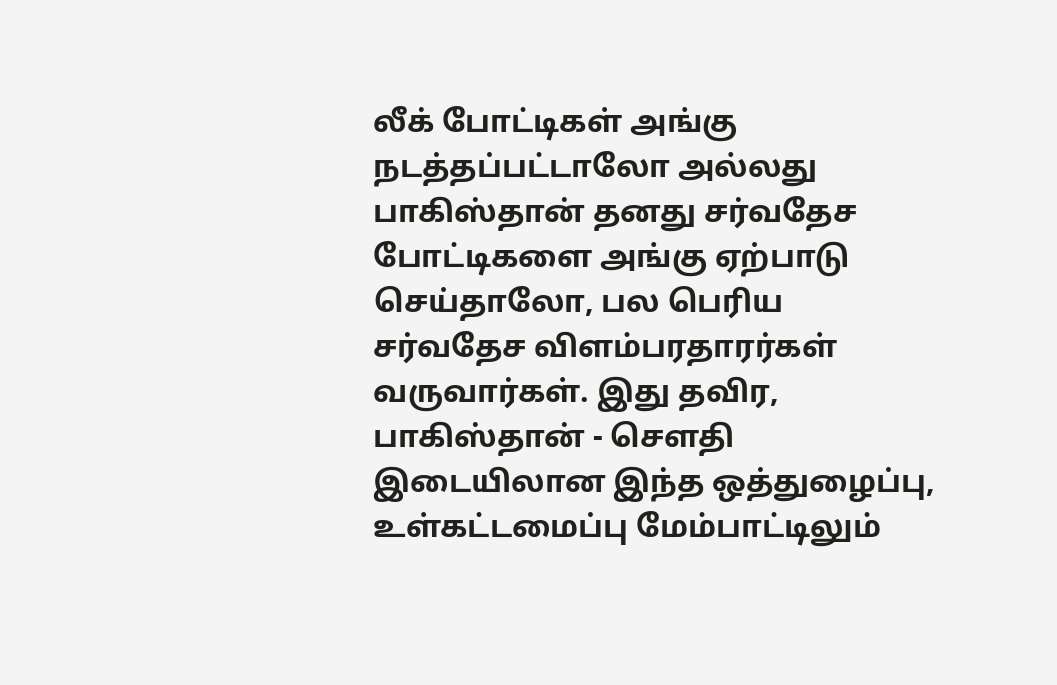லீக் போட்டிகள் அங்கு நடத்தப்பட்டாலோ அல்லது பாகிஸ்தான் தனது சர்வதேச போட்டிகளை அங்கு ஏற்பாடு செய்தாலோ, பல பெரிய சர்வதேச விளம்பரதாரர்கள் வருவார்கள். இது தவிர, பாகிஸ்தான் - சௌதி இடையிலான இந்த ஒத்துழைப்பு, உள்கட்டமைப்பு மேம்பாட்டிலும்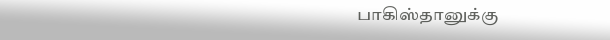பாகிஸ்தானுக்கு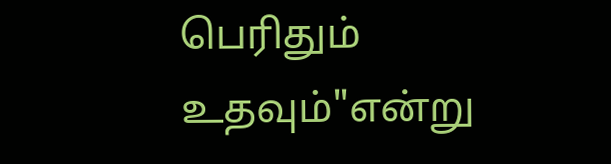பெரிதும் உதவும்"என்று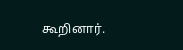கூறினார்.